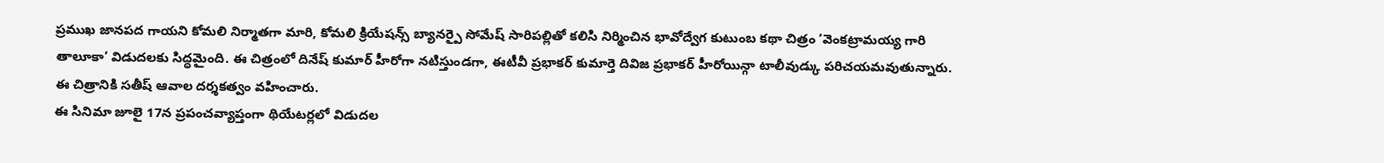ప్రముఖ జానపద గాయని కోమలి నిర్మాతగా మారి, కోమలి క్రియేషన్స్ బ్యానర్పై సోమేష్ సారిపల్లితో కలిసి నిర్మించిన భావోద్వేగ కుటుంబ కథా చిత్రం ‘వెంకట్రామయ్య గారి తాలూకా’ విడుదలకు సిద్ధమైంది. ఈ చిత్రంలో దినేష్ కుమార్ హీరోగా నటిస్తుండగా, ఈటీవీ ప్రభాకర్ కుమార్తె దివిజ ప్రభాకర్ హీరోయిన్గా టాలీవుడ్కు పరిచయమవుతున్నారు. ఈ చిత్రానికి సతీష్ ఆవాల దర్శకత్వం వహించారు.
ఈ సినిమా జూలై 17న ప్రపంచవ్యాప్తంగా థియేటర్లలో విడుదల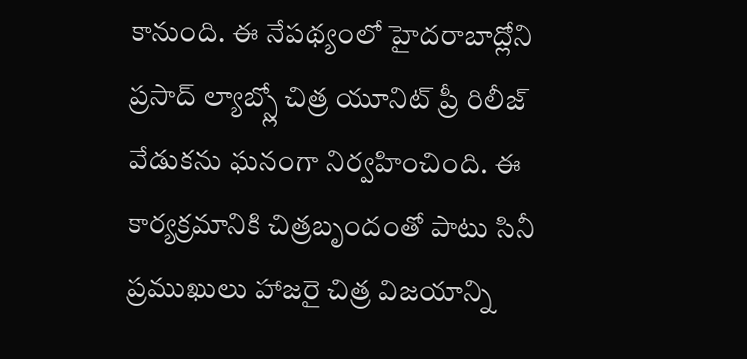కానుంది. ఈ నేపథ్యంలో హైదరాబాద్లోని ప్రసాద్ ల్యాబ్స్లో చిత్ర యూనిట్ ప్రీ రిలీజ్ వేడుకను ఘనంగా నిర్వహించింది. ఈ కార్యక్రమానికి చిత్రబృందంతో పాటు సినీ ప్రముఖులు హాజరై చిత్ర విజయాన్ని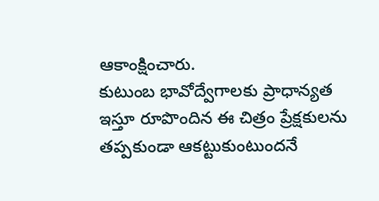ఆకాంక్షించారు.
కుటుంబ భావోద్వేగాలకు ప్రాధాన్యత ఇస్తూ రూపొందిన ఈ చిత్రం ప్రేక్షకులను తప్పకుండా ఆకట్టుకుంటుందనే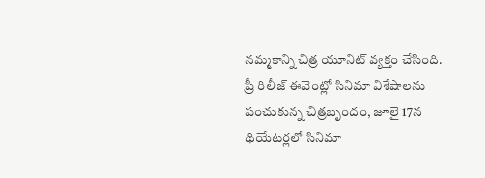నమ్మకాన్ని చిత్ర యూనిట్ వ్యక్తం చేసింది. ప్రీ రిలీజ్ ఈవెంట్లో సినిమా విశేషాలను పంచుకున్న చిత్రబృందం, జూలై 17న థియేటర్లలో సినిమా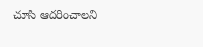చూసి ఆదరించాలని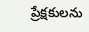ప్రేక్షకులను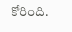కోరింది.